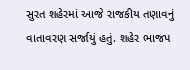સુરત શહેરમાં આજે રાજકીય તણાવનું વાતાવરણ સર્જાયું હતું. શહેર ભાજપ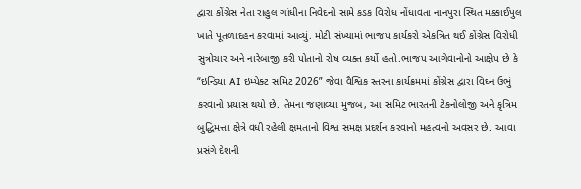દ્વારા કોંગ્રેસ નેતા રાહુલ ગાંધીના નિવેદનો સામે કડક વિરોધ નોંધાવતા નાનપુરા સ્થિત મક્કાઈપુલ ખાતે પૂતળાદહન કરવામાં આવ્યું. મોટી સંખ્યામાં ભાજપ કાર્યકરો એકત્રિત થઈ કોંગ્રેસ વિરોધી સુત્રોચાર અને નારેબાજી કરી પોતાનો રોષ વ્યક્ત કર્યો હતો.ભાજપ આગેવાનોનો આક્ષેપ છે કે “ઇન્ડિયા AI ઇમ્પેક્ટ સમિટ 2026” જેવા વૈશ્વિક સ્તરના કાર્યક્રમમાં કોંગ્રેસ દ્વારા વિઘ્ન ઉભું કરવાનો પ્રયાસ થયો છે. તેમના જણાવ્યા મુજબ, આ સમિટ ભારતની ટેકનોલોજી અને કૃત્રિમ બુદ્ધિમત્તા ક્ષેત્રે વધી રહેલી ક્ષમતાનો વિશ્વ સમક્ષ પ્રદર્શન કરવાનો મહત્વનો અવસર છે. આવા પ્રસંગે દેશની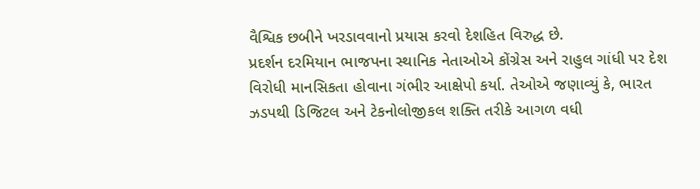વૈશ્વિક છબીને ખરડાવવાનો પ્રયાસ કરવો દેશહિત વિરુદ્ધ છે.
પ્રદર્શન દરમિયાન ભાજપના સ્થાનિક નેતાઓએ કોંગ્રેસ અને રાહુલ ગાંધી પર દેશ વિરોધી માનસિકતા હોવાના ગંભીર આક્ષેપો કર્યા. તેઓએ જણાવ્યું કે, ભારત ઝડપથી ડિજિટલ અને ટેકનોલોજીકલ શક્તિ તરીકે આગળ વધી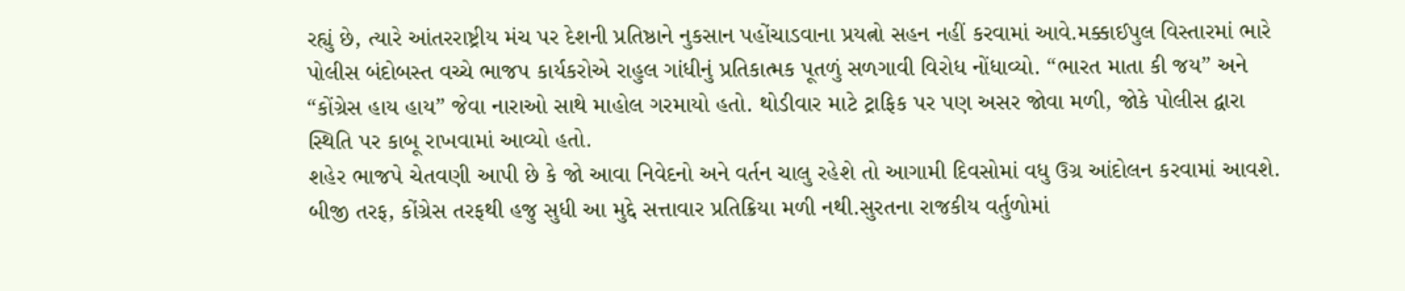રહ્યું છે, ત્યારે આંતરરાષ્ટ્રીય મંચ પર દેશની પ્રતિષ્ઠાને નુકસાન પહોંચાડવાના પ્રયત્નો સહન નહીં કરવામાં આવે.મક્કાઈપુલ વિસ્તારમાં ભારે પોલીસ બંદોબસ્ત વચ્ચે ભાજપ કાર્યકરોએ રાહુલ ગાંધીનું પ્રતિકાત્મક પૂતળું સળગાવી વિરોધ નોંધાવ્યો. “ભારત માતા કી જય” અને “કોંગ્રેસ હાય હાય” જેવા નારાઓ સાથે માહોલ ગરમાયો હતો. થોડીવાર માટે ટ્રાફિક પર પણ અસર જોવા મળી, જોકે પોલીસ દ્વારા સ્થિતિ પર કાબૂ રાખવામાં આવ્યો હતો.
શહેર ભાજપે ચેતવણી આપી છે કે જો આવા નિવેદનો અને વર્તન ચાલુ રહેશે તો આગામી દિવસોમાં વધુ ઉગ્ર આંદોલન કરવામાં આવશે. બીજી તરફ, કોંગ્રેસ તરફથી હજુ સુધી આ મુદ્દે સત્તાવાર પ્રતિક્રિયા મળી નથી.સુરતના રાજકીય વર્તુળોમાં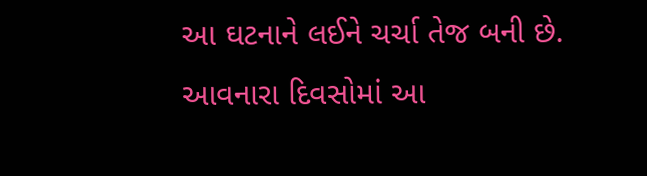આ ઘટનાને લઈને ચર્ચા તેજ બની છે. આવનારા દિવસોમાં આ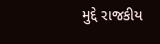મુદ્દે રાજકીય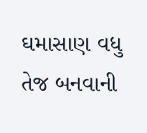ઘમાસાણ વધુ તેજ બનવાની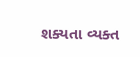શક્યતા વ્યક્ત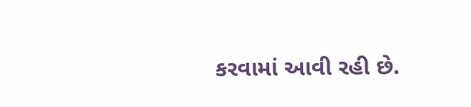કરવામાં આવી રહી છે.